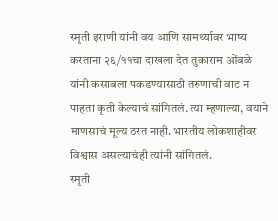स्मृती इराणी यांनी वय आणि सामर्थ्यावर भाष्य करताना २६/११चा दाखला देत तुकाराम ओंबळे यांनी कसाबला पकडण्यासाठी तरुणाची वाट न पाहता कृती केल्याचं सांगितलं. त्या म्हणाल्या, वयाने माणसाचं मूल्य ठरत नाही. भारतीय लोकशाहीवर विश्वास असल्याचंही त्यांनी सांगितलं.
स्मृती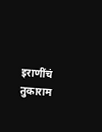इराणींचं तुकाराम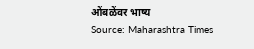ओंबळेंवर भाष्य
Source: Maharashtra Times